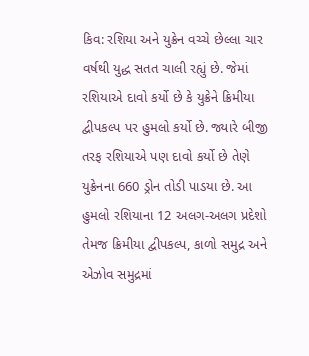કિવ: રશિયા અને યુક્રેન વચ્ચે છેલ્લા ચાર વર્ષથી યુદ્ધ સતત ચાલી રહ્યું છે. જેમાં રશિયાએ દાવો કર્યો છે કે યુક્રેને ક્રિમીયા દ્વીપકલ્પ પર હુમલો કર્યો છે. જ્યારે બીજી તરફ રશિયાએ પણ દાવો કર્યો છે તેણે યુક્રેનના 660 ડ્રોન તોડી પાડયા છે. આ હુમલો રશિયાના 12 અલગ-અલગ પ્રદેશો તેમજ ક્રિમીયા દ્વીપકલ્પ, કાળો સમુદ્ર અને એઝોવ સમુદ્રમાં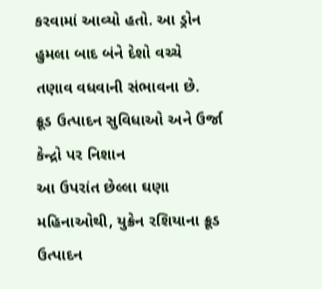કરવામાં આવ્યો હતો. આ ડ્રોન હુમલા બાદ બંને દેશો વચ્ચે તણાવ વધવાની સંભાવના છે.
ક્રૂડ ઉત્પાદન સુવિધાઓ અને ઉર્જા કેન્દ્રો પર નિશાન
આ ઉપરાંત છેલ્લા ઘણા મહિનાઓથી, યુક્રેન રશિયાના ક્રૂડ ઉત્પાદન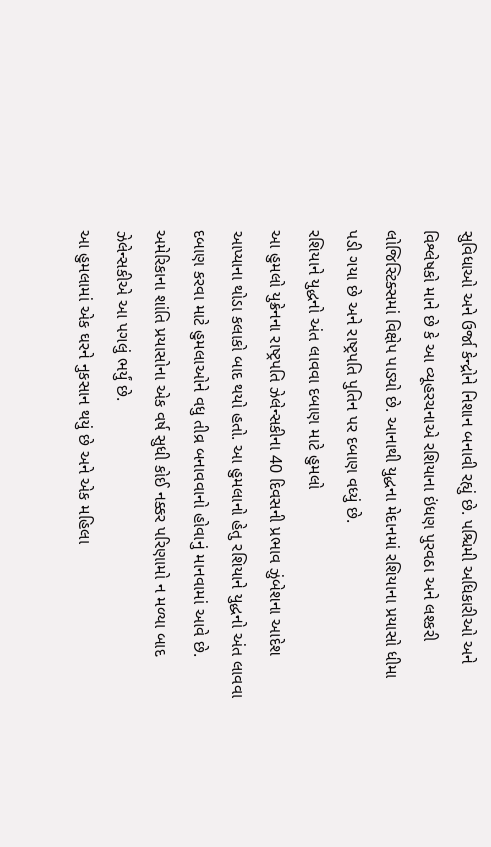સુવિધાઓ અને ઉર્જા કેન્દ્રોને નિશાન બનાવી રહ્યું છે. પશ્ચિમી અધિકારીઓ અને વિશ્લેષકો માને છે કે આ વ્યૂહરચનાએ રશિયાના ઇંધણ પુરવઠા અને લશ્કરી લોજિસ્ટિક્સમાં વિક્ષેપ પાડ્યો છે. આનાથી યુદ્ધના મેદાનમાં રશિયાના પ્રયાસો ધીમા પડી ગયા છે અને રાષ્ટ્રપતિ પુતિન પર દબાણ વધ્યું છે.
રશિયાને યુદ્ધનો અંત લાવવા દબાણ માટે હુમલો
આ હુમલો યુક્રેનના રાષ્ટ્રપતિ ઝેલેન્સકીના 40 દિવસની પ્રભાવ ઝુંબેશના આદેશ આપ્યાના થોડા કલાકો બાદ થયો હતો. આ હુમલાનો હેતુ રશિયાને યુદ્ધનો અંત લાવવા દબાણ કરવા માટે હુમલાઓને વધુ તીવ્ર બનાવવાનો હોવાનું માનવામાં આવે છે. અમેરિકાના શાંતિ પ્રયાસોના એક વર્ષ સુધી કોઈ નક્કર પરિણામો ન મળ્યા બાદ ઝેલેન્સકીએ આ પગલું ભર્યું છે.
આ હુમલામાં એક ઘરને નુકસાન થયું છે અને એક મહિલા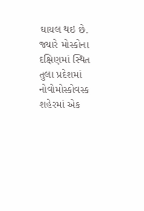ઘાયલ થઇ છે. જ્યારે મોસ્કોના દક્ષિણમાં સ્થિત તુલા પ્રદેશમાં નોવોમોસ્કોવસ્ક શહેરમાં એક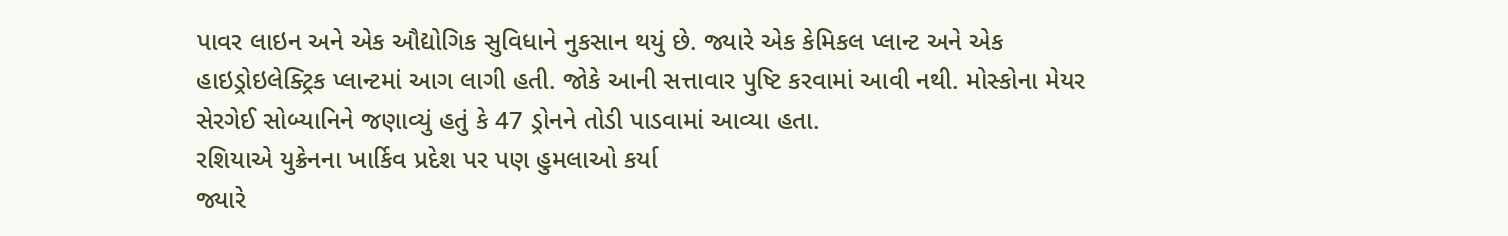પાવર લાઇન અને એક ઔદ્યોગિક સુવિધાને નુકસાન થયું છે. જ્યારે એક કેમિકલ પ્લાન્ટ અને એક હાઇડ્રોઇલેક્ટ્રિક પ્લાન્ટમાં આગ લાગી હતી. જોકે આની સત્તાવાર પુષ્ટિ કરવામાં આવી નથી. મોસ્કોના મેયર સેરગેઈ સોબ્યાનિને જણાવ્યું હતું કે 47 ડ્રોનને તોડી પાડવામાં આવ્યા હતા.
રશિયાએ યુક્રેનના ખાર્કિવ પ્રદેશ પર પણ હુમલાઓ કર્યા
જ્યારે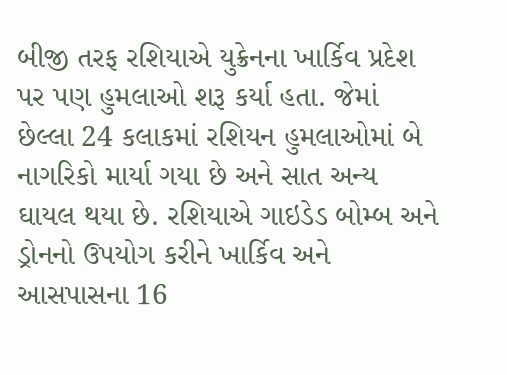બીજી તરફ રશિયાએ યુક્રેનના ખાર્કિવ પ્રદેશ પર પણ હુમલાઓ શરૂ કર્યા હતા. જેમાં છેલ્લા 24 કલાકમાં રશિયન હુમલાઓમાં બે નાગરિકો માર્યા ગયા છે અને સાત અન્ય ઘાયલ થયા છે. રશિયાએ ગાઇડેડ બોમ્બ અને ડ્રોનનો ઉપયોગ કરીને ખાર્કિવ અને આસપાસના 16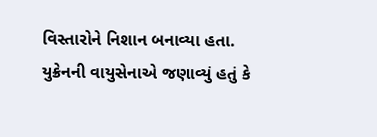વિસ્તારોને નિશાન બનાવ્યા હતા. યુક્રેનની વાયુસેનાએ જણાવ્યું હતું કે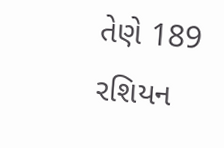તેણે 189 રશિયન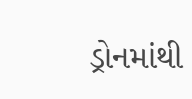ડ્રોનમાંથી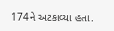174ને અટકાવ્યા હતા.